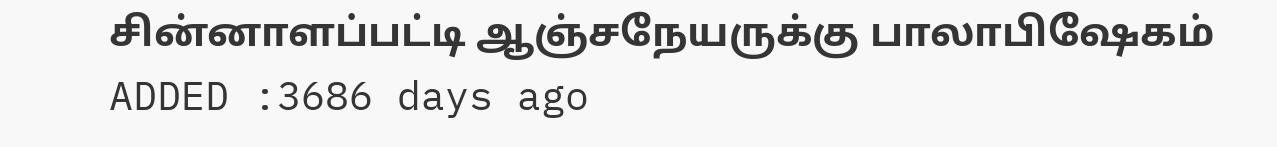சின்னாளப்பட்டி ஆஞ்சநேயருக்கு பாலாபிஷேகம்
ADDED :3686 days ago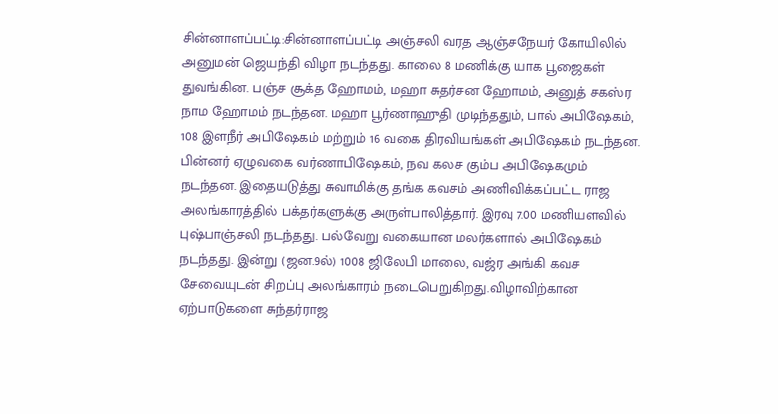சின்னாளப்பட்டி:சின்னாளப்பட்டி அஞ்சலி வரத ஆஞ்சநேயர் கோயிலில் அனுமன் ஜெயந்தி விழா நடந்தது. காலை 8 மணிக்கு யாக பூஜைகள் துவங்கின. பஞ்ச சூக்த ஹோமம், மஹா சுதர்சன ஹோமம், அனுத் சகஸ்ர நாம ஹோமம் நடந்தன. மஹா பூர்ணாஹுதி முடிந்ததும், பால் அபிஷேகம், 108 இளநீர் அபிஷேகம் மற்றும் 16 வகை திரவியங்கள் அபிஷேகம் நடந்தன. பின்னர் ஏழுவகை வர்ணாபிஷேகம், நவ கலச கும்ப அபிஷேகமும் நடந்தன. இதையடுத்து சுவாமிக்கு தங்க கவசம் அணிவிக்கப்பட்ட ராஜ அலங்காரத்தில் பக்தர்களுக்கு அருள்பாலித்தார். இரவு 7.00 மணியளவில் புஷ்பாஞ்சலி நடந்தது. பல்வேறு வகையான மலர்களால் அபிஷேகம் நடந்தது. இன்று (ஜன.9ல்) 1008 ஜிலேபி மாலை, வஜ்ர அங்கி கவச சேவையுடன் சிறப்பு அலங்காரம் நடைபெறுகிறது.விழாவிற்கான ஏற்பாடுகளை சுந்தர்ராஜ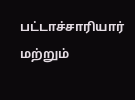பட்டாச்சாரியார் மற்றும்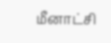மீனாட்சி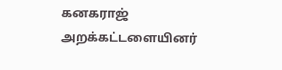கனகராஜ் அறக்கட்டளையினர்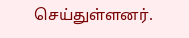செய்துள்ளனர்.